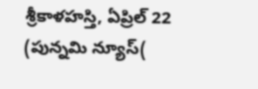శ్రీకాళహస్తి, ఏప్రిల్ 22 (పున్నమి న్యూస్(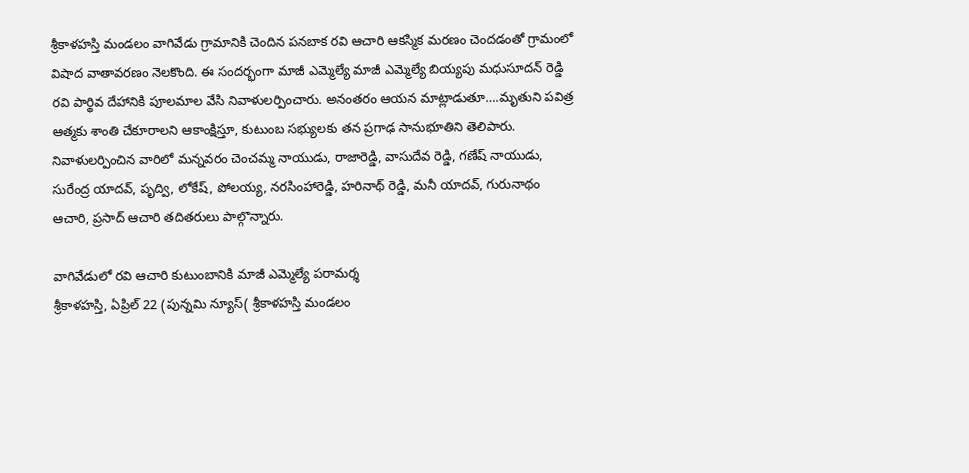శ్రీకాళహస్తి మండలం వాగివేడు గ్రామానికి చెందిన పనబాక రవి ఆచారి ఆకస్మిక మరణం చెందడంతో గ్రామంలో విషాద వాతావరణం నెలకొంది. ఈ సందర్భంగా మాజీ ఎమ్మెల్యే మాజీ ఎమ్మెల్యే బియ్యపు మధుసూదన్ రెడ్డి రవి పార్థివ దేహానికి పూలమాల వేసి నివాళులర్పించారు. అనంతరం ఆయన మాట్లాడుతూ….మృతుని పవిత్ర ఆత్మకు శాంతి చేకూరాలని ఆకాంక్షిస్తూ, కుటుంబ సభ్యులకు తన ప్రగాఢ సానుభూతిని తెలిపారు. నివాళులర్పించిన వారిలో మన్నవరం చెంచమ్మ నాయుడు, రాజారెడ్డి, వాసుదేవ రెడ్డి, గణేష్ నాయుడు, సురేంద్ర యాదవ్, పృద్వి, లోకేష్, పోలయ్య, నరసింహారెడ్డి, హరినాథ్ రెడ్డి, మనీ యాదవ్, గురునాథం ఆచారి, ప్రసాద్ ఆచారి తదితరులు పాల్గొన్నారు.

వాగివేడులో రవి ఆచారి కుటుంబానికి మాజీ ఎమ్మెల్యే పరామర్శ
శ్రీకాళహస్తి, ఏప్రిల్ 22 (పున్నమి న్యూస్( శ్రీకాళహస్తి మండలం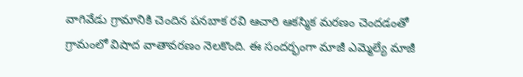వాగివేడు గ్రామానికి చెందిన పనబాక రవి ఆచారి ఆకస్మిక మరణం చెందడంతో గ్రామంలో విషాద వాతావరణం నెలకొంది. ఈ సందర్భంగా మాజీ ఎమ్మెల్యే మాజీ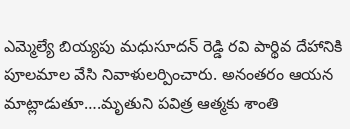ఎమ్మెల్యే బియ్యపు మధుసూదన్ రెడ్డి రవి పార్థివ దేహానికి పూలమాల వేసి నివాళులర్పించారు. అనంతరం ఆయన మాట్లాడుతూ….మృతుని పవిత్ర ఆత్మకు శాంతి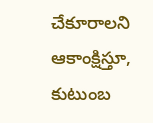చేకూరాలని ఆకాంక్షిస్తూ, కుటుంబ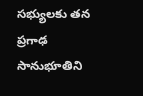సభ్యులకు తన ప్రగాఢ సానుభూతిని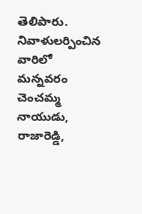తెలిపారు. నివాళులర్పించిన వారిలో మన్నవరం చెంచమ్మ నాయుడు, రాజారెడ్డి,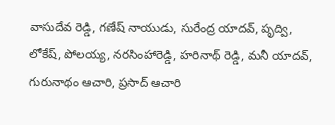వాసుదేవ రెడ్డి, గణేష్ నాయుడు, సురేంద్ర యాదవ్, పృద్వి, లోకేష్, పోలయ్య, నరసింహారెడ్డి, హరినాథ్ రెడ్డి, మనీ యాదవ్, గురునాథం ఆచారి, ప్రసాద్ ఆచారి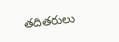తదితరులు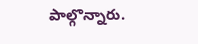పాల్గొన్నారు.